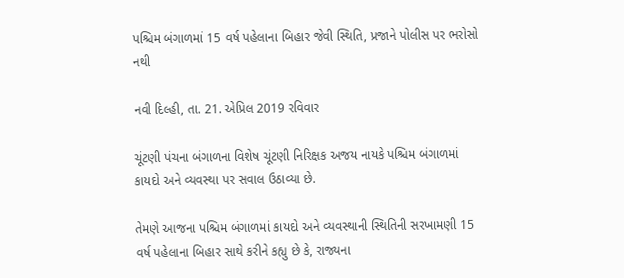પશ્ચિમ બંગાળમાં 15 વર્ષ પહેલાના બિહાર જેવી સ્થિતિ, પ્રજાને પોલીસ પર ભરોસો નથી

નવી દિલ્હી, તા. 21. એપ્રિલ 2019 રવિવાર

ચૂંટણી પંચના બંગાળના વિશેષ ચૂંટણી નિરિક્ષક અજય નાયકે પશ્ચિમ બંગાળમાં કાયદો અને વ્યવસ્થા પર સવાલ ઉઠાવ્યા છે.

તેમણે આજના પશ્ચિમ બંગાળમાં કાયદો અને વ્યવસ્થાની સ્થિતિની સરખામણી 15 વર્ષ પહેલાના બિહાર સાથે કરીને કહ્યુ છે કે, રાજ્યના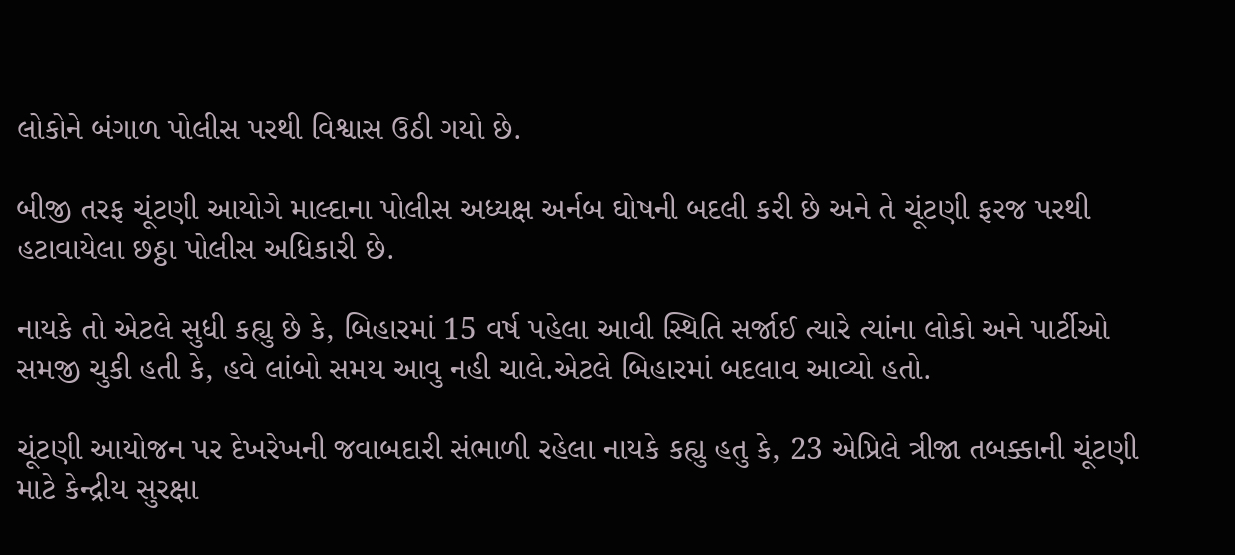લોકોને બંગાળ પોલીસ પરથી વિશ્વાસ ઉઠી ગયો છે.

બીજી તરફ ચૂંટણી આયોગે માલ્દાના પોલીસ અધ્યક્ષ અર્નબ ઘોષની બદલી કરી છે અને તે ચૂંટણી ફરજ પરથી હટાવાયેલા છઠ્ઠા પોલીસ અધિકારી છે.

નાયકે તો એટલે સુધી કહ્યુ છે કે, બિહારમાં 15 વર્ષ પહેલા આવી સ્થિતિ સર્જાઈ ત્યારે ત્યાંના લોકો અને પાર્ટીઓ સમજી ચુકી હતી કે, હવે લાંબો સમય આવુ નહી ચાલે.એટલે બિહારમાં બદલાવ આવ્યો હતો.

ચૂંટણી આયોજન પર દેખરેખની જવાબદારી સંભાળી રહેલા નાયકે કહ્યુ હતુ કે, 23 એપ્રિલે ત્રીજા તબક્કાની ચૂંટણી માટે કેન્દ્રીય સુરક્ષા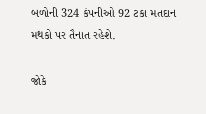બળોની 324 કંપનીઓ 92 ટકા મતદાન મથકો પર તૈનાત રહેશે.

જોકે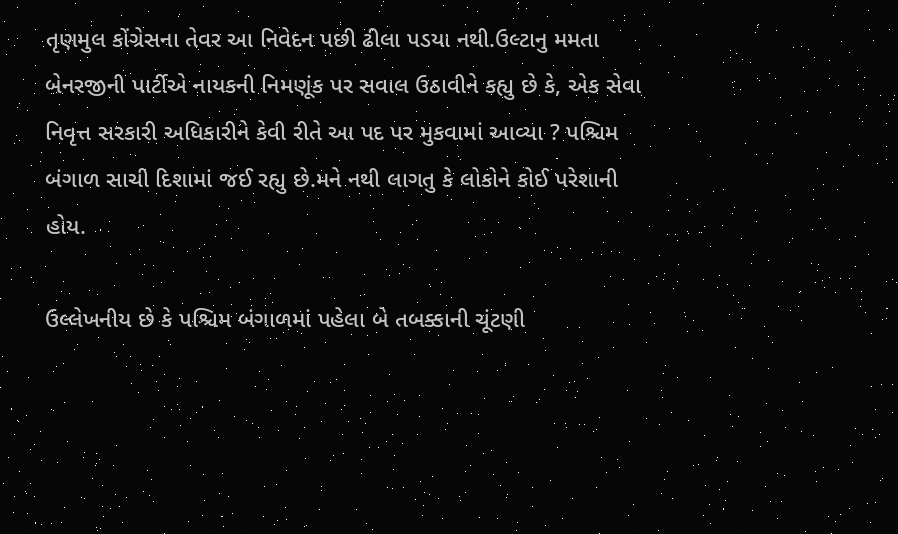તૃણમુલ કોંગ્રેસના તેવર આ નિવેદન પછી ઢીલા પડયા નથી.ઉલ્ટાનુ મમતા બેનરજીની પાર્ટીએ નાયકની નિમણૂંક પર સવાલ ઉઠાવીને કહ્યુ છે કે, એક સેવા નિવૃત્ત સરકારી અધિકારીને કેવી રીતે આ પદ પર મુકવામાં આવ્યા ? પશ્ચિમ બંગાળ સાચી દિશામાં જઈ રહ્યુ છે.મને નથી લાગતુ કે લોકોને કોઈ પરેશાની હોય.

ઉલ્લેખનીય છે કે પશ્ચિમ બંગાળમાં પહેલા બે તબક્કાની ચૂંટણી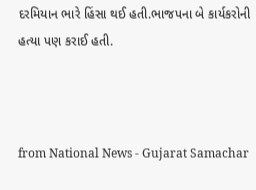દરમિયાન ભારે હિંસા થઈ હતી.ભાજપના બે કાર્યકરોની હત્યા પણ કરાઈ હતી.



from National News - Gujarat Samachar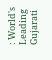: World's Leading Gujarati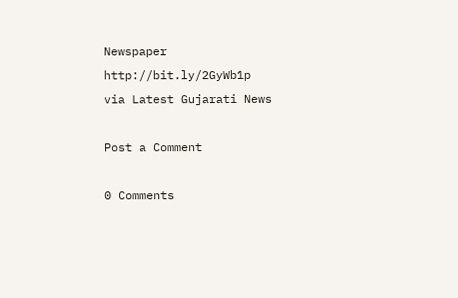Newspaper http://bit.ly/2GyWb1p
via Latest Gujarati News

Post a Comment

0 Comments